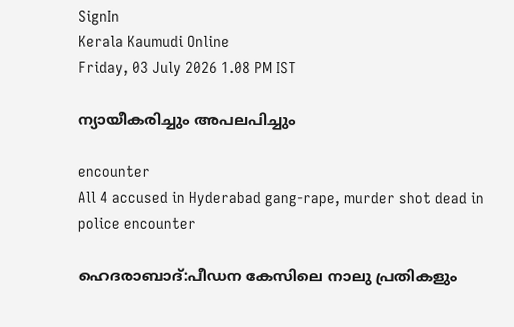SignIn
Kerala Kaumudi Online
Friday, 03 July 2026 1.08 PM IST

ന്യായീകരിച്ചും അപലപിച്ചും

encounter
All 4 accused in Hyderabad gang-rape, murder shot dead in police encounter

ഹെദരാബാദ്:പീഡന കേസിലെ നാലു പ്രതികളും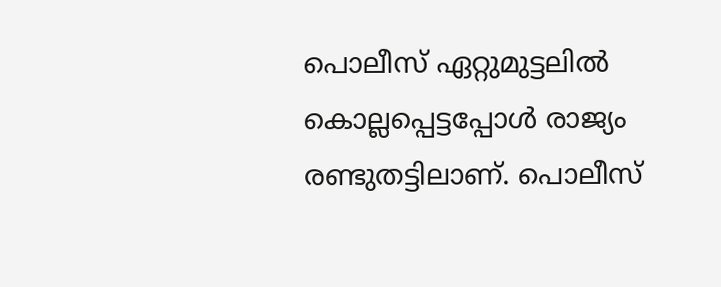പൊലീസ് ഏറ്റുമുട്ടലിൽ കൊല്ലപ്പെട്ടപ്പോൾ രാജ്യം രണ്ടുതട്ടിലാണ്. പൊലീസ്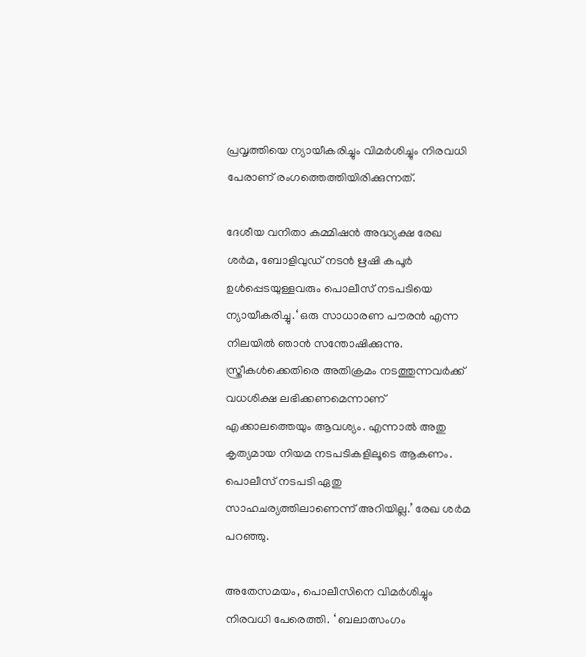പ്രവൃത്തിയെ ന്യായീകരിച്ചും വിമർശിച്ചും നിരവധി പേരാണ് രംഗത്തെത്തിയിരിക്കുന്നത്.

ദേശീയ വനിതാ കമ്മിഷൻ അദ്ധ്യക്ഷ രേഖ ശർമ, ബോളിവുഡ് നടൻ ഋഷി കപൂർ ഉൾപ്പെടയുള്ളവരും പൊലീസ് നടപടിയെ ന്യായീകരിച്ചു.‘ ഒരു സാധാരണ പൗരൻ എന്ന നിലയിൽ ഞാൻ സന്തോഷിക്കുന്നു. സ്ത്രീകൾക്കെതിരെ അതിക്രമം നടത്തുന്നവർക്ക് വധശിക്ഷ ലഭിക്കണമെന്നാണ് എക്കാലത്തെയും ആവശ്യം. എന്നാൽ അതു കൃത്യമായ നിയമ നടപടികളിലൂടെ ആകണം. പൊലീസ് നടപടി ഏതു സാഹചര്യത്തിലാണെന്ന് അറിയില്ല.’ രേഖ ശർമ പറഞ്ഞു.

അതേസമയം, പൊലീസിനെ വിമർശിച്ചും നിരവധി പേരെത്തി. ‘ ബലാത്സംഗം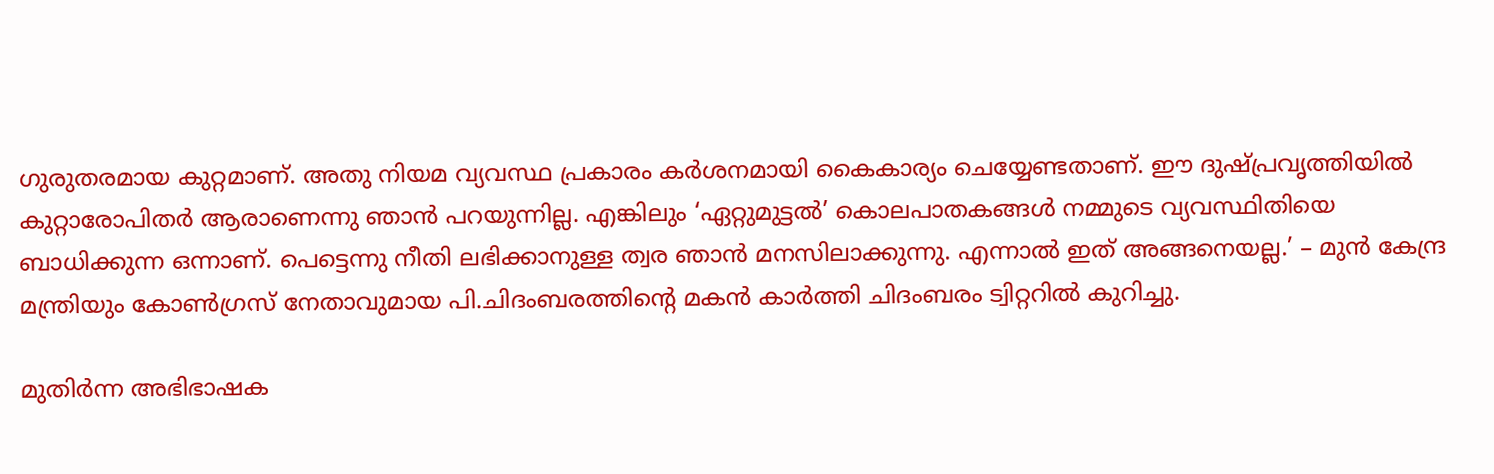ഗുരുതരമായ കുറ്റമാണ്. അതു നിയമ വ്യവസ്ഥ പ്രകാരം കർശനമായി കൈകാര്യം ചെയ്യേണ്ടതാണ്. ഈ ദുഷ്പ്രവൃത്തിയിൽ കുറ്റാരോപിതർ ആരാണെന്നു ഞാൻ പറയുന്നില്ല. എങ്കിലും ‘ഏറ്റുമുട്ടൽ’ കൊലപാതകങ്ങൾ നമ്മുടെ വ്യവസ്ഥിതിയെ ബാധിക്കുന്ന ഒന്നാണ്. പെട്ടെന്നു നീതി ലഭിക്കാനുള്ള ത്വര ഞാൻ മനസിലാക്കുന്നു. എന്നാൽ ഇത് അങ്ങനെയല്ല.’ – മുൻ കേന്ദ്ര മന്ത്രിയും കോൺഗ്രസ് നേതാവുമായ പി.ചിദംബരത്തിന്റെ മകൻ കാർത്തി ചിദംബരം ട്വിറ്ററിൽ കുറിച്ചു.

മുതിർന്ന അഭിഭാഷക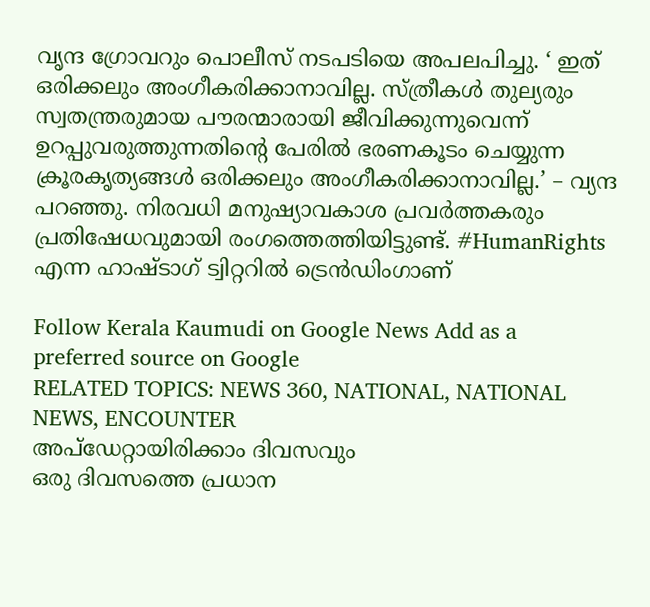വൃന്ദ ഗ്രോവറും പൊലീസ് നടപടിയെ അപലപിച്ചു. ‘ ഇത് ഒരിക്കലും അംഗീകരിക്കാനാവില്ല. സ്ത്രീകൾ തുല്യരും സ്വതന്ത്രരുമായ പൗരന്മാരായി ജീവിക്കുന്നുവെന്ന് ഉറപ്പുവരുത്തുന്നതിന്റെ പേരിൽ ഭരണകൂടം ചെയ്യുന്ന ക്രൂരകൃത്യങ്ങൾ ഒരിക്കലും അംഗീകരിക്കാനാവില്ല.’ – വ്യന്ദ പറഞ്ഞു. നിരവധി മനുഷ്യാവകാശ പ്രവർത്തകരും പ്രതിഷേധവുമായി രംഗത്തെത്തിയിട്ടുണ്ട്. #HumanRights എന്ന ഹാഷ്ടാഗ് ട്വിറ്ററിൽ ട്രെൻഡിംഗാണ്

Follow Kerala Kaumudi on Google News Add as a preferred source on Google
RELATED TOPICS: NEWS 360, NATIONAL, NATIONAL NEWS, ENCOUNTER
അപ്ഡേറ്റായിരിക്കാം ദിവസവും
ഒരു ദിവസത്തെ പ്രധാന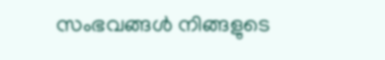സംഭവങ്ങൾ നിങ്ങളുടെ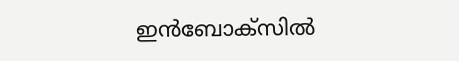ഇൻബോക്സിൽ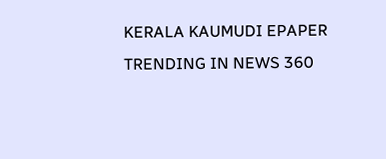KERALA KAUMUDI EPAPER
TRENDING IN NEWS 360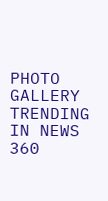PHOTO GALLERY
TRENDING IN NEWS 360